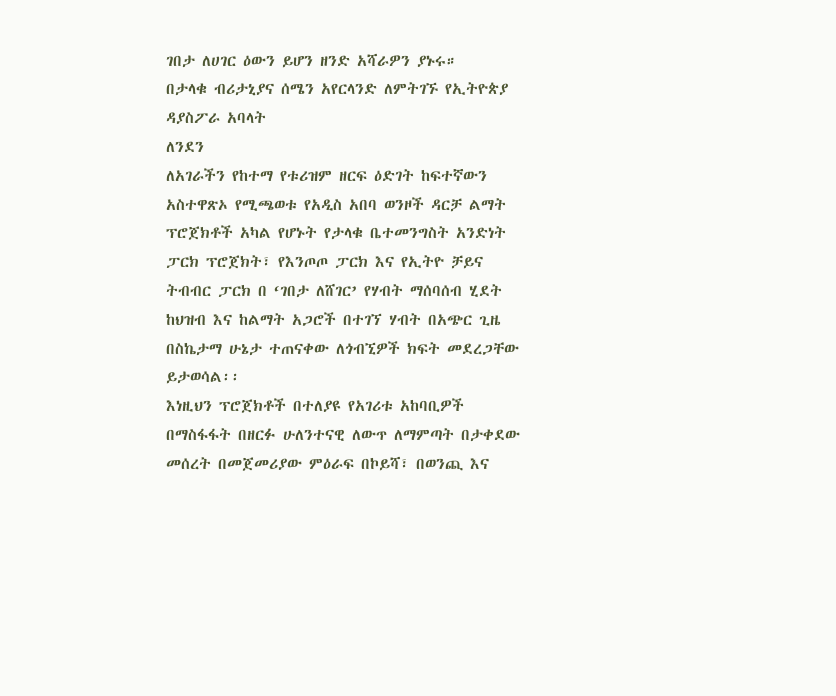ገበታ ለሀገር ዕውን ይሆን ዘንድ አሻራዎን ያኑሩ።
በታላቁ ብሪታኒያና ሰሜን አየርላንድ ለምትገኙ የኢትዮጵያ ዳያስፖራ አባላት
ለንደን
ለአገራችን የከተማ የቱሪዝም ዘርፍ ዕድገት ከፍተኛውን አስተዋጽኦ የሚጫወቱ የአዲስ አበባ ወንዞች ዳርቻ ልማት ፕሮጀክቶች አካል የሆኑት የታላቁ ቤተመንግስት አንድነት ፓርክ ፕሮጀክት፣ የእንጦጦ ፓርክ እና የኢትዮ ቻይና ትብብር ፓርክ በ ‘ገበታ ለሸገር’ የሃብት ማሰባሰብ ሂደት ከህዝብ እና ከልማት አጋሮች በተገኘ ሃብት በአጭር ጊዜ በስኬታማ ሁኔታ ተጠናቀው ለጎብኚዎች ክፍት መደረጋቸው ይታወሳል፡፡
እነዚህን ፕሮጀክቶች በተለያዩ የአገሪቱ አከባቢዎች በማስፋፋት በዘርፉ ሁለንተናዊ ለውጥ ለማምጣት በታቀደው መሰረት በመጀመሪያው ምዕራፍ በኮይሻ፣ በወንጪ እና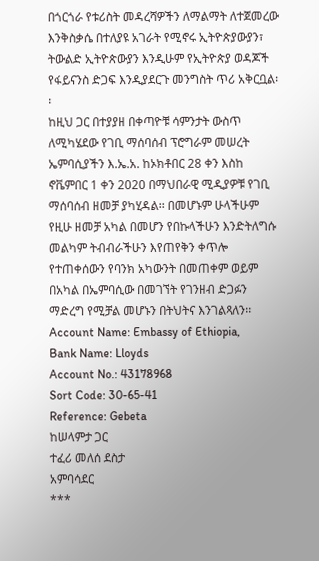በጎርጎራ የቱሪስት መዳረሻዎችን ለማልማት ለተጀመረው እንቅስቃሴ በተለያዩ አገራት የሚኖሩ ኢትዮጵያውያን፣ ትውልድ ኢትዮጵውያን እንዲሁም የኢትዮጵያ ወዳጆች የፋይናንስ ድጋፍ እንዲያደርጉ መንግስት ጥሪ አቅርቧል፡፡
ከዚህ ጋር በተያያዘ በቀጣዮቹ ሳምንታት ውስጥ ለሚካሄደው የገቢ ማሰባሰብ ፕሮግራም መሠረት ኤምባሲያችን እ.ኤ.አ. ከኦክቶበር 28 ቀን እስከ ኖቬምበር 1 ቀን 2020 በማህበራዊ ሚዲያዎቹ የገቢ ማሰባሰብ ዘመቻ ያካሂዳል፡፡ በመሆኑም ሁላችሁም የዚሁ ዘመቻ አካል በመሆን የበኩላችሁን እንድትለግሱ መልካም ትብብራችሁን እየጠየቅን ቀጥሎ የተጠቀሰውን የባንክ አካውንት በመጠቀም ወይም በአካል በኤምባሲው በመገኘት የገንዘብ ድጋፉን ማድረግ የሚቻል መሆኑን በትህትና እንገልጻለን፡፡
Account Name: Embassy of Ethiopia,
Bank Name: Lloyds
Account No.: 43178968
Sort Code: 30-65-41
Reference: Gebeta
ከሠላምታ ጋር
ተፈሪ መለሰ ደስታ
አምባሳደር
***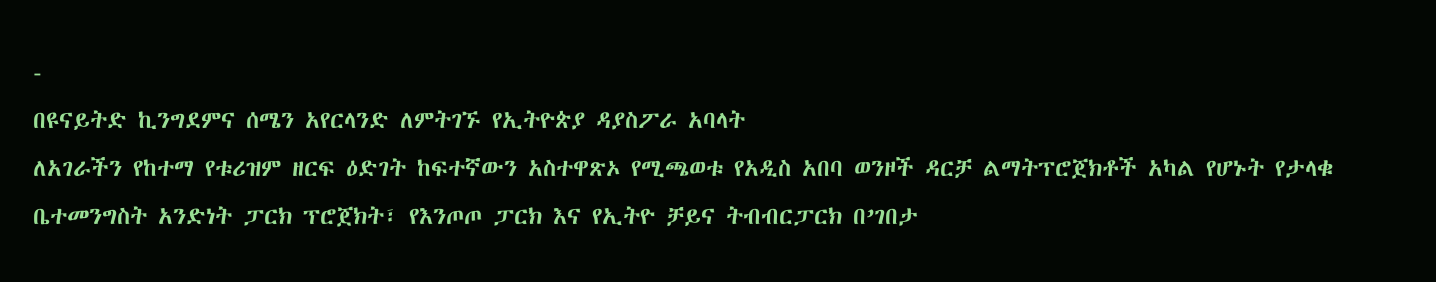-
በዩናይትድ ኪንግደምና ሰሜን አየርላንድ ለምትገኙ የኢትዮጵያ ዳያስፖራ አባላት
ለአገራችን የከተማ የቱሪዝም ዘርፍ ዕድገት ከፍተኛውን አስተዋጽኦ የሚጫወቱ የአዲስ አበባ ወንዞች ዳርቻ ልማትፕሮጀክቶች አካል የሆኑት የታላቁ ቤተመንግስት አንድነት ፓርክ ፕሮጀክት፣ የእንጦጦ ፓርክ እና የኢትዮ ቻይና ትብብርፓርክ በ’ገበታ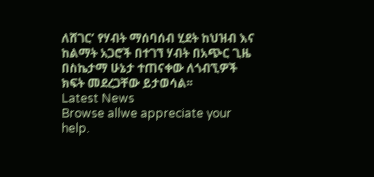ለሸገር’ የሃብት ማሰባሰብ ሂደት ከህዝብ እና ከልማት አጋሮች በተገኘ ሃብት በአጭር ጊዜ በስኬታማ ሁኔታ ተጠናቀው ለጎብኚዎች ክፍት መደረጋቸው ይታወሳል፡፡
Latest News
Browse allwe appreciate your help.